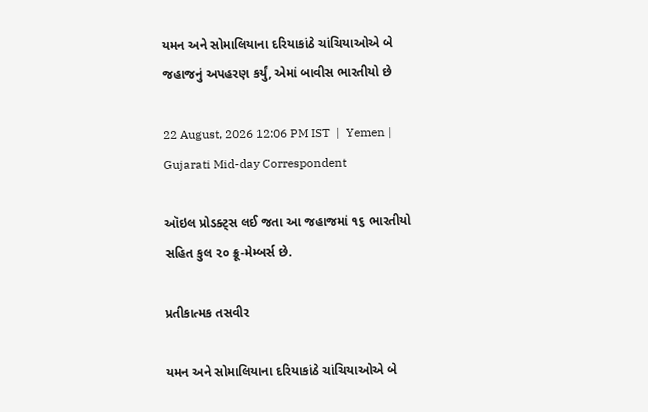યમન અને સોમાલિયાના દરિયાકાંઠે ચાંચિયાઓએ બે જહાજનું અપહરણ કર્યું, એમાં બાવીસ ભારતીયો છે

22 August, 2026 12:06 PM IST  |  Yemen | Gujarati Mid-day Correspondent

ઑઇલ પ્રોડક્ટ્સ લઈ જતા આ જહાજમાં ૧૬ ભારતીયો સહિત કુલ ૨૦ ક્રૂ-મેમ્બર્સ છે.

પ્રતીકાત્મક તસવીર

યમન અને સોમાલિયાના દરિયાકાંઠે ચાંચિયાઓએ બે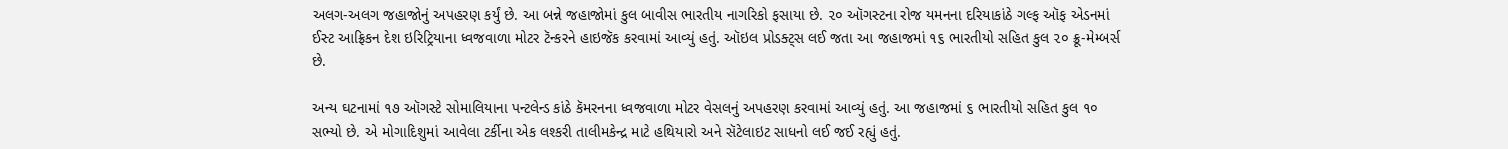અલગ-અલગ જહાજોનું અપહરણ કર્યું છે. આ બન્ને જહાજોમાં કુલ બાવીસ ભારતીય નાગરિકો ફસાયા છે. ૨૦ ઑગસ્ટના રોજ યમનના દરિયાકાંઠે ગલ્ફ ઑફ એડનમાં ઈસ્ટ આફ્રિકન દેશ ઇરિટ્રિયાના ધ્વજવાળા મોટર ટૅન્કરને હાઇજૅક કરવામાં આવ્યું હતું. ઑઇલ પ્રોડક્ટ્સ લઈ જતા આ જહાજમાં ૧૬ ભારતીયો સહિત કુલ ૨૦ ક્રૂ-મેમ્બર્સ છે.

અન્ય ઘટનામાં ૧૭ ઑગસ્ટે સોમાલિયાના પન્ટલેન્ડ કાંઠે કૅમરનના ધ્વજવાળા મોટર વેસલનું અપહરણ કરવામાં આવ્યું હતું. આ જહાજમાં ૬ ભારતીયો સહિત કુલ ૧૦ સભ્યો છે. એ મોગાદિશુમાં આવેલા ટર્કીના એક લશ્કરી તાલીમકેન્દ્ર માટે હથિયારો અને સૅટેલાઇટ સાધનો લઈ જઈ રહ્યું હતું.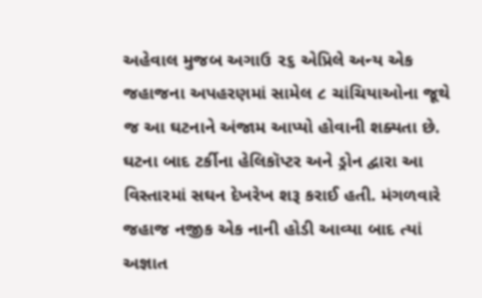અહેવાલ મુજબ અગાઉ ૨૬ એપ્રિલે અન્ય એક જહાજના અપહરણમાં સામેલ ૮ ચાંચિયાઓના જૂથે જ આ ઘટનાને અંજામ આપ્યો હોવાની શક્યતા છે. ઘટના બાદ ટર્કીના હેલિકૉપ્ટર અને ડ્રોન દ્વારા આ વિસ્તારમાં સઘન દેખરેખ શરૂ કરાઈ હતી. મંગળવારે જહાજ નજીક એક નાની હોડી આવ્યા બાદ ત્યાં અજ્ઞાત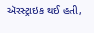ઍરસ્ટ્રાઇક થઈ હતી,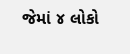જેમાં ૪ લોકો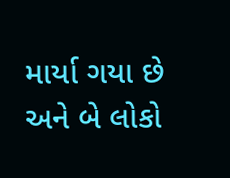માર્યા ગયા છે અને બે લોકો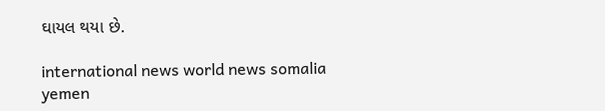ઘાયલ થયા છે.

international news world news somalia yemen